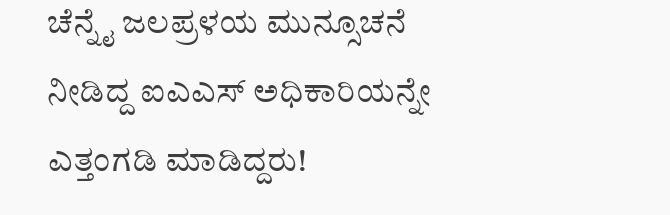ಚೆನ್ನೈ ಜಲಪ್ರಳಯ ಮುನ್ಸೂಚನೆ ನೀಡಿದ್ದ ಐಎಎಸ್ ಅಧಿಕಾರಿಯನ್ನೇ ಎತ್ತಂಗಡಿ ಮಾಡಿದ್ದರು!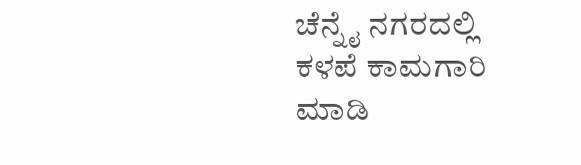ಚೆನ್ನೈ ನಗರದಲ್ಲಿ ಕಳಪೆ ಕಾಮಗಾರಿ ಮಾಡಿ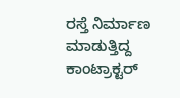ರಸ್ತೆ ನಿರ್ಮಾಣ ಮಾಡುತ್ತಿದ್ದ ಕಾಂಟ್ರಾಕ್ಟರ್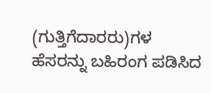(ಗುತ್ತಿಗೆದಾರರು)ಗಳ ಹೆಸರನ್ನು ಬಹಿರಂಗ ಪಡಿಸಿದ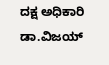ದಕ್ಷ ಅಧಿಕಾರಿ ಡಾ.ವಿಜಯ್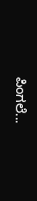ಪಿಂಗಲೆ...